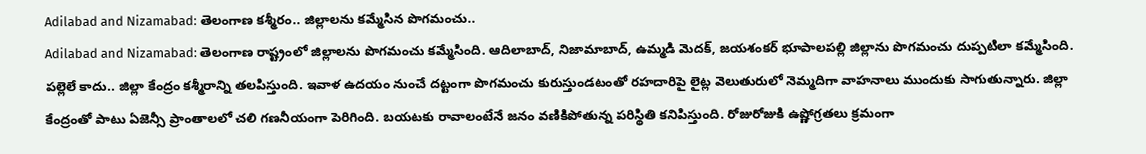Adilabad and Nizamabad: తెలంగాణ కశ్మీరం.. జిల్లాలను కమ్మేసిన పొగమంచు..
Adilabad and Nizamabad: తెలంగాణ రాష్ట్రంలో జిల్లాలను పొగమంచు కమ్మేసింది. ఆదిలాబాద్, నిజామాబాద్, ఉమ్మడి మెదక్, జయశంకర్ భూపాలపల్లి జిల్లాను పొగమంచు దుప్పటిలా కమ్మేసింది. పల్లెలే కాదు.. జిల్లా కేంద్రం కశ్మీరాన్ని తలపిస్తుంది. ఇవాళ ఉదయం నుంచే దట్టంగా పొగమంచు కురుస్తుండటంతో రహదారిపై లైట్ల వెలుతురులో నెమ్మదిగా వాహనాలు ముందుకు సాగుతున్నారు. జిల్లా కేంద్రంతో పాటు ఏజెన్సీ ప్రాంతాలలో చలి గణనీయంగా పెరిగింది. బయటకు రావాలంటేనే జనం వణికిపోతున్న పరిస్థితి కనిపిస్తుంది. రోజురోజుకి ఉష్ణోగ్రతలు క్రమంగా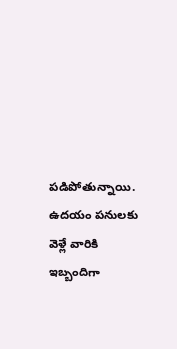పడిపోతున్నాయి. ఉదయం పనులకు వెళ్లే వారికి ఇబ్బందిగా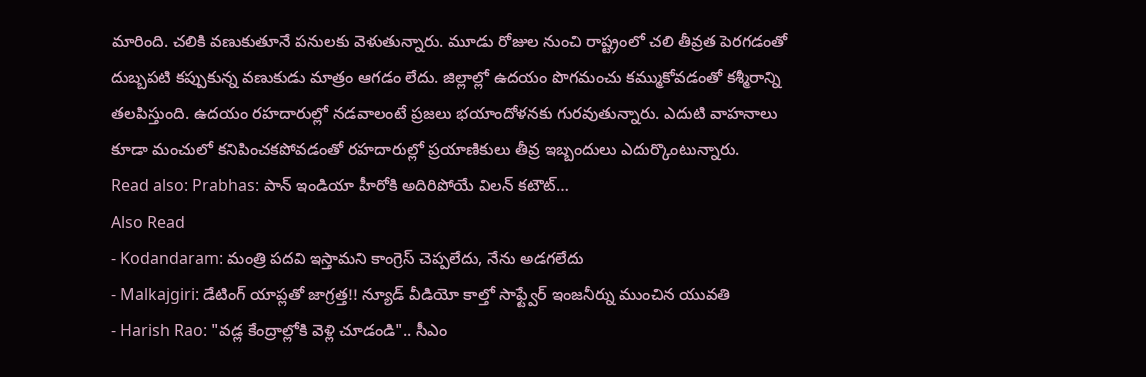మారింది. చలికి వణుకుతూనే పనులకు వెళుతున్నారు. మూడు రోజుల నుంచి రాష్ట్రంలో చలి తీవ్రత పెరగడంతో దుబ్బపటి కప్పుకున్న వణుకుడు మాత్రం ఆగడం లేదు. జిల్లాల్లో ఉదయం పొగమంచు కమ్ముకోవడంతో కశ్మీరాన్ని తలపిస్తుంది. ఉదయం రహదారుల్లో నడవాలంటే ప్రజలు భయాందోళనకు గురవుతున్నారు. ఎదుటి వాహనాలు కూడా మంచులో కనిపించకపోవడంతో రహదారుల్లో ప్రయాణికులు తీవ్ర ఇబ్బందులు ఎదుర్కొంటున్నారు.
Read also: Prabhas: పాన్ ఇండియా హీరోకి అదిరిపోయే విలన్ కటౌట్…
Also Read
- Kodandaram: మంత్రి పదవి ఇస్తామని కాంగ్రెస్ చెప్పలేదు, నేను అడగలేదు
- Malkajgiri: డేటింగ్ యాప్లతో జాగ్రత్త!! న్యూడ్ వీడియో కాల్తో సాఫ్ట్వేర్ ఇంజనీర్ను ముంచిన యువతి
- Harish Rao: "వడ్ల కేంద్రాల్లోకి వెళ్లి చూడండి".. సీఎం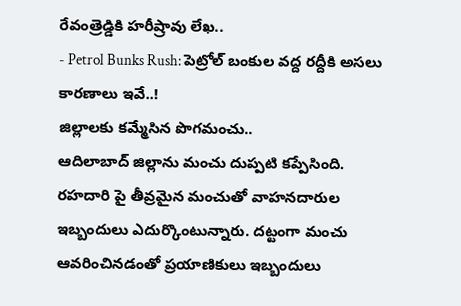రేవంత్రెడ్డికి హరీష్రావు లేఖ..
- Petrol Bunks Rush: పెట్రోల్ బంకుల వద్ద రద్దీకి అసలు కారణాలు ఇవే..!
జిల్లాలకు కమ్మేసిన పొగమంచు..
ఆదిలాబాద్ జిల్లాను మంచు దుప్పటి కప్పేసింది. రహదారి పై తీవ్రమైన మంచుతో వాహనదారుల ఇబ్బందులు ఎదుర్కొంటున్నారు. దట్టంగా మంచు ఆవరించినడంతో ప్రయాణికులు ఇబ్బందులు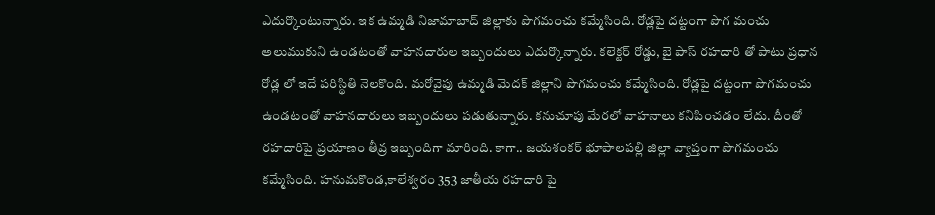ఎదుర్కొంటున్నారు. ఇక ఉమ్మడి నిజామాబాద్ జిల్లాకు పొగమంచు కమ్మేసింది. రోడ్లపై దట్టంగా పొగ మంచు అలుముకుని ఉండటంతో వాహనదారుల ఇబ్బందులు ఎదుర్కొన్నారు. కలెక్టర్ రోడ్డు, బై పాస్ రహదారి తో పాటు ప్రధాన రోడ్ల లో ఇదే పరిస్థితి నెలకొంది. మరోవైపు ఉమ్మడి మెదక్ జిల్లాని పొగమంచు కమ్మేసింది. రోడ్లపై దట్టంగా పొగమంచు ఉండటంతో వాహనదారులు ఇబ్బందులు పడుతున్నారు. కనుచూపు మేరలో వాహనాలు కనిపించడం లేదు. దీంతో రహదారిపై ప్రయాణం తీవ్ర ఇబ్బందిగా మారింది. కాగా.. జయశంకర్ భూపాలపల్లి జిల్లా వ్యాప్తంగా పొగమంచు కమ్మేసింది. హనుమకొండ,కాలేశ్వరం 353 జాతీయ రహదారి పై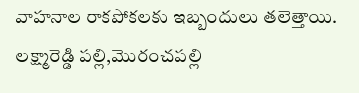వాహనాల రాకపోకలకు ఇబ్బందులు తలెత్తాయి. లక్ష్మారెడ్డి పల్లి,మొరంచపల్లి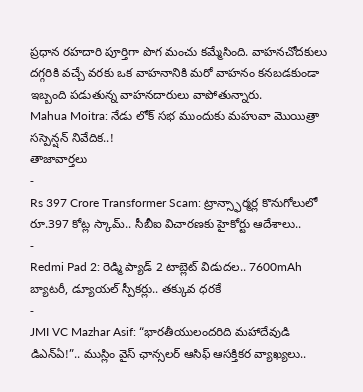ప్రధాన రహదారి పూర్తిగా పొగ మంచు కమ్మేసింది. వాహనచోదకులు దగ్గరికి వచ్చే వరకు ఒక వాహనానికి మరో వాహనం కనబడకుండా ఇబ్బంది పడుతున్న వాహనదారులు వాపోతున్నారు.
Mahua Moitra: నేడు లోక్ సభ ముందుకు మహువా మొయిత్రా సస్పెన్షన్ నివేదిక..!
తాజావార్తలు
-
Rs 397 Crore Transformer Scam: ట్రాన్స్ఫార్మర్ల కొనుగోలులో రూ.397 కోట్ల స్కామ్.. సీబీఐ విచారణకు హైకోర్టు ఆదేశాలు..
-
Redmi Pad 2: రెడ్మి ప్యాడ్ 2 టాబ్లెట్ విడుదల.. 7600mAh బ్యాటరీ, డ్యూయల్ స్పీకర్లు.. తక్కువ ధరకే
-
JMI VC Mazhar Asif: “భారతీయులందరిది మహాదేవుడి డిఎన్ఏ!”.. ముస్లిం వైస్ ఛాన్సలర్ ఆసిఫ్ ఆసక్తికర వ్యాఖ్యలు..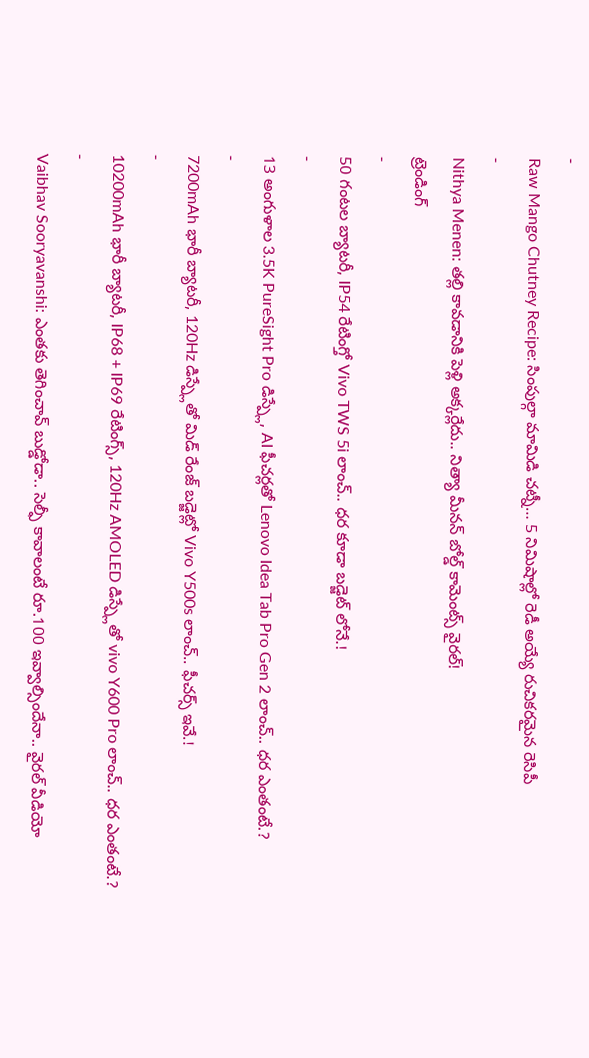-
Raw Mango Chutney Recipe: సింపుల్గా మామిడి చట్నీ… 5 నిమిషాల్లో రెడీ అయ్యే రుచికరమైన రెసిపీ
-
Nithya Menen: తల్లి కావడానికి పెళ్లి అక్కర్లేదు.. నిత్యా మీనన్ బోల్డ్ కామెంట్స్ వైరల్!
ట్రెండింగ్
-
50 గంటల బ్యాటరీ, IP54 రేటింగ్తో Vivo TWS 5i లాంచ్.. ధర కూడా బడ్జెట్ లోనే.!
-
13 అంగుళాల 3.5K PureSight Pro డిస్ప్లే, AI ఫీచర్లతో Lenovo Idea Tab Pro Gen 2 లాంచ్.. ధర ఎంతంటే.?
-
7200mAh భారీ బ్యాటరీ, 120Hz డిస్ప్లేతో మిడ్ రేంజ్ బడ్జెట్లో Vivo Y500s లాంచ్.. ఫీచర్స్ ఇవే.!
-
10200mAh భారీ బ్యాటరీ, IP68 + IP69 రేటింగ్స్, 120Hz AMOLED డిస్ప్లేతో vivo Y600 Pro లాంచ్.. ధర ఎంతంటే.?
-
Vaibhav Sooryavanshi: ఎంతకు తెగించావ్ బుడ్డోడా.. సెల్ఫీ కావాలంటే రూ.100 ఇవ్వాల్సిందేనా.. వైరల్ వీడియో